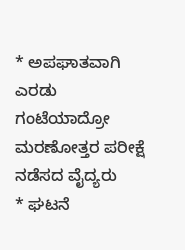* ಅಪಘಾತವಾಗಿ ಎರಡು ಗಂಟೆಯಾದ್ರೋ ಮರಣೋತ್ತರ ಪರೀಕ್ಷೆ ನಡೆಸದ ವೈದ್ಯರು
* ಘಟನೆ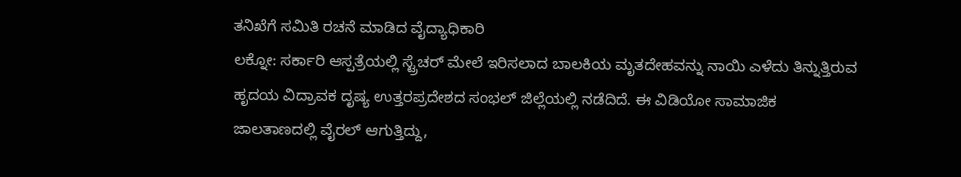ತನಿಖೆಗೆ ಸಮಿತಿ ರಚನೆ ಮಾಡಿದ ವೈದ್ಯಾಧಿಕಾರಿ
ಲಕ್ನೋ: ಸರ್ಕಾರಿ ಆಸ್ಪತ್ರೆಯಲ್ಲಿ ಸ್ಟ್ರೆಚರ್ ಮೇಲೆ ಇರಿಸಲಾದ ಬಾಲಕಿಯ ಮೃತದೇಹವನ್ನು ನಾಯಿ ಎಳೆದು ತಿನ್ನುತ್ತಿರುವ ಹೃದಯ ವಿದ್ರಾವಕ ದೃಷ್ಯ ಉತ್ತರಪ್ರದೇಶದ ಸಂಭಲ್ ಜಿಲ್ಲೆಯಲ್ಲಿ ನಡೆದಿದೆ. ಈ ವಿಡಿಯೋ ಸಾಮಾಜಿಕ ಜಾಲತಾಣದಲ್ಲಿ ವೈರಲ್ ಆಗುತ್ತಿದ್ದು,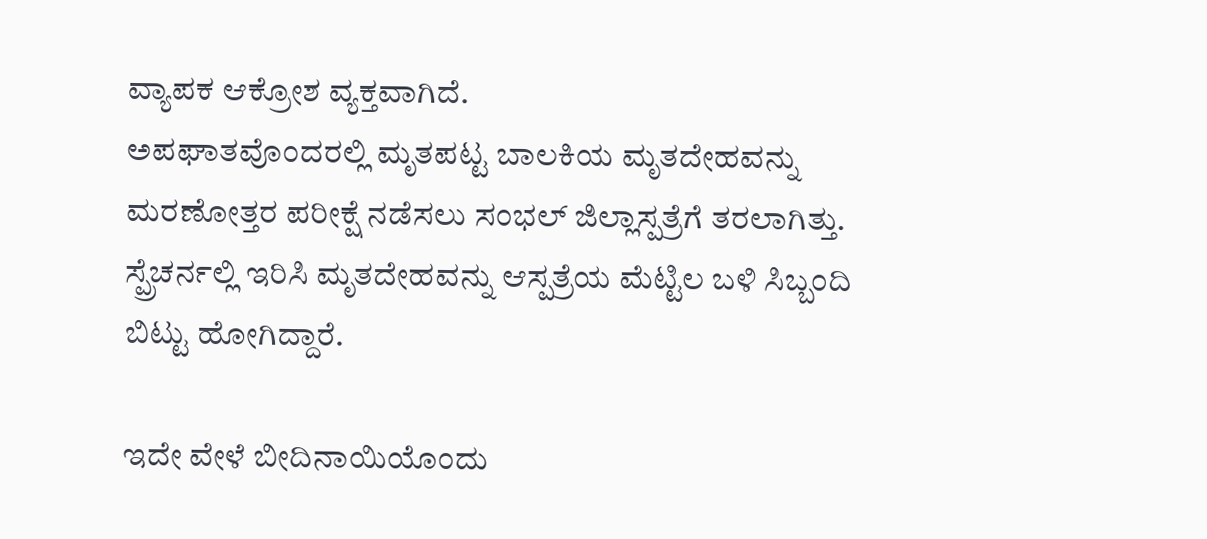ವ್ಯಾಪಕ ಆಕ್ರೋಶ ವ್ಯಕ್ತವಾಗಿದೆ.
ಅಪಘಾತವೊಂದರಲ್ಲಿ ಮೃತಪಟ್ಟ ಬಾಲಕಿಯ ಮೃತದೇಹವನ್ನು ಮರಣೋತ್ತರ ಪರೀಕ್ಷೆ ನಡೆಸಲು ಸಂಭಲ್ ಜಿಲ್ಲಾಸ್ಪತ್ರೆಗೆ ತರಲಾಗಿತ್ತು. ಸ್ಪ್ರೆಚರ್ನಲ್ಲಿ ಇರಿಸಿ ಮೃತದೇಹವನ್ನು ಆಸ್ಪತ್ರೆಯ ಮೆಟ್ಟಿಲ ಬಳಿ ಸಿಬ್ಬಂದಿ ಬಿಟ್ಟು ಹೋಗಿದ್ದಾರೆ.

ಇದೇ ವೇಳೆ ಬೀದಿನಾಯಿಯೊಂದು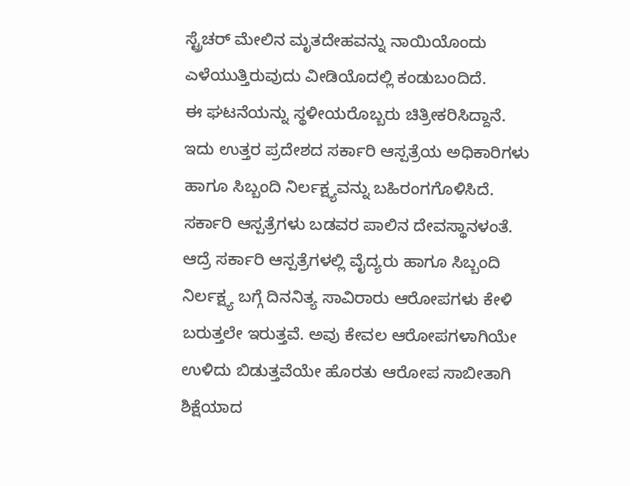ಸ್ಟ್ರೆಚರ್ ಮೇಲಿನ ಮೃತದೇಹವನ್ನು ನಾಯಿಯೊಂದು ಎಳೆಯುತ್ತಿರುವುದು ವೀಡಿಯೊದಲ್ಲಿ ಕಂಡುಬಂದಿದೆ.
ಈ ಘಟನೆಯನ್ನು ಸ್ಥಳೀಯರೊಬ್ಬರು ಚಿತ್ರೀಕರಿಸಿದ್ದಾನೆ. ಇದು ಉತ್ತರ ಪ್ರದೇಶದ ಸರ್ಕಾರಿ ಆಸ್ಪತ್ರೆಯ ಅಧಿಕಾರಿಗಳು ಹಾಗೂ ಸಿಬ್ಬಂದಿ ನಿರ್ಲಕ್ಷ್ಯವನ್ನು ಬಹಿರಂಗಗೊಳಿಸಿದೆ.
ಸರ್ಕಾರಿ ಆಸ್ಪತ್ರೆಗಳು ಬಡವರ ಪಾಲಿನ ದೇವಸ್ಥಾನಳಂತೆ. ಆದ್ರೆ ಸರ್ಕಾರಿ ಆಸ್ಪತ್ರೆಗಳಲ್ಲಿ ವೈದ್ಯರು ಹಾಗೂ ಸಿಬ್ಬಂದಿ ನಿರ್ಲಕ್ಷ್ಯ ಬಗ್ಗೆ ದಿನನಿತ್ಯ ಸಾವಿರಾರು ಆರೋಪಗಳು ಕೇಳಿ ಬರುತ್ತಲೇ ಇರುತ್ತವೆ. ಅವು ಕೇವಲ ಆರೋಪಗಳಾಗಿಯೇ ಉಳಿದು ಬಿಡುತ್ತವೆಯೇ ಹೊರತು ಆರೋಪ ಸಾಬೀತಾಗಿ ಶಿಕ್ಷೆಯಾದ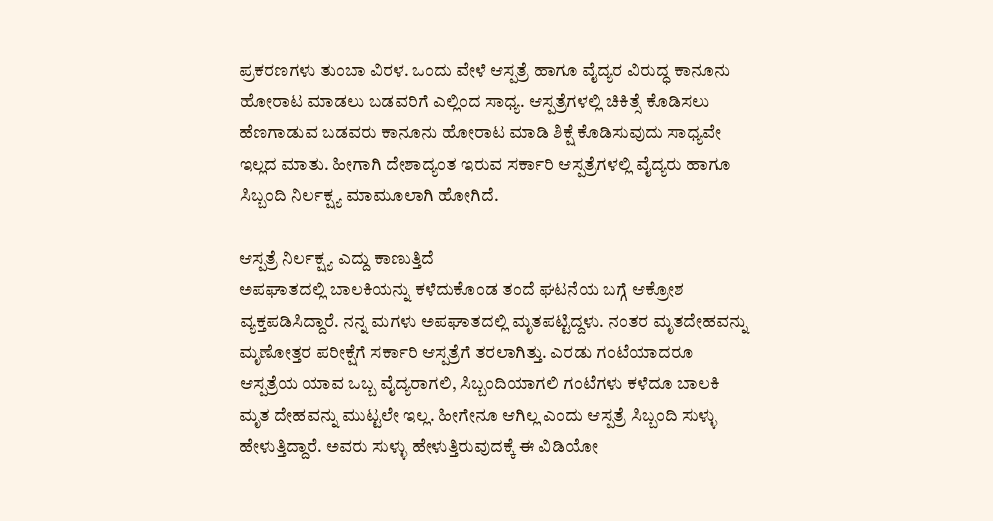ಪ್ರಕರಣಗಳು ತುಂಬಾ ವಿರಳ. ಒಂದು ವೇಳೆ ಆಸ್ಪತ್ರೆ ಹಾಗೂ ವೈದ್ಯರ ವಿರುದ್ಧ ಕಾನೂನು ಹೋರಾಟ ಮಾಡಲು ಬಡವರಿಗೆ ಎಲ್ಲಿಂದ ಸಾಧ್ಯ. ಆಸ್ಪತ್ರೆಗಳಲ್ಲಿ ಚಿಕಿತ್ಸೆ ಕೊಡಿಸಲು ಹೆಣಗಾಡುವ ಬಡವರು ಕಾನೂನು ಹೋರಾಟ ಮಾಡಿ ಶಿಕ್ಷೆ ಕೊಡಿಸುವುದು ಸಾಧ್ಯವೇ ಇಲ್ಲದ ಮಾತು. ಹೀಗಾಗಿ ದೇಶಾದ್ಯಂತ ಇರುವ ಸರ್ಕಾರಿ ಆಸ್ಪತ್ರೆಗಳಲ್ಲಿ ವೈದ್ಯರು ಹಾಗೂ ಸಿಬ್ಬಂದಿ ನಿರ್ಲಕ್ಷ್ಯ ಮಾಮೂಲಾಗಿ ಹೋಗಿದೆ.

ಆಸ್ಪತ್ರೆ ನಿರ್ಲಕ್ಷ್ಯ ಎದ್ದು ಕಾಣುತ್ತಿದೆ
ಅಪಘಾತದಲ್ಲಿ ಬಾಲಕಿಯನ್ನು ಕಳೆದುಕೊಂಡ ತಂದೆ ಘಟನೆಯ ಬಗ್ಗೆ ಆಕ್ರೋಶ ವ್ಯಕ್ತಪಡಿಸಿದ್ದಾರೆ. ನನ್ನ ಮಗಳು ಅಪಘಾತದಲ್ಲಿ ಮೃತಪಟ್ಟಿದ್ದಳು. ನಂತರ ಮೃತದೇಹವನ್ನು ಮೃಣೋತ್ತರ ಪರೀಕ್ಷೆಗೆ ಸರ್ಕಾರಿ ಆಸ್ಪತ್ರೆಗೆ ತರಲಾಗಿತ್ತು. ಎರಡು ಗಂಟೆಯಾದರೂ ಆಸ್ಪತ್ರೆಯ ಯಾವ ಒಬ್ಬ ವೈದ್ಯರಾಗಲಿ, ಸಿಬ್ಬಂದಿಯಾಗಲಿ ಗಂಟೆಗಳು ಕಳೆದೂ ಬಾಲಕಿ ಮೃತ ದೇಹವನ್ನು ಮುಟ್ಟಲೇ ಇಲ್ಲ. ಹೀಗೇನೂ ಆಗಿಲ್ಲ ಎಂದು ಆಸ್ಪತ್ರೆ ಸಿಬ್ಬಂದಿ ಸುಳ್ಳು ಹೇಳುತ್ತಿದ್ದಾರೆ. ಅವರು ಸುಳ್ಳು ಹೇಳುತ್ತಿರುವುದಕ್ಕೆ ಈ ವಿಡಿಯೋ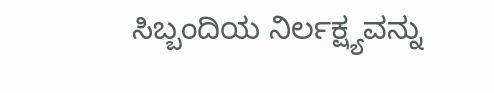ಸಿಬ್ಬಂದಿಯ ನಿರ್ಲಕ್ಷ್ಯವನ್ನು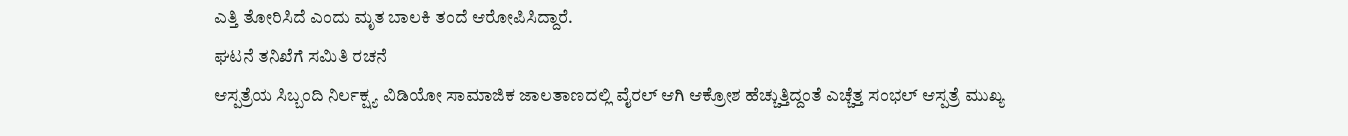ಎತ್ತಿ ತೋರಿಸಿದೆ ಎಂದು ಮೃತ ಬಾಲಕಿ ತಂದೆ ಆರೋಪಿಸಿದ್ದಾರೆ.
ಘಟನೆ ತನಿಖೆಗೆ ಸಮಿತಿ ರಚನೆ
ಆಸ್ಪತ್ರೆಯ ಸಿಬ್ಬಂದಿ ನಿರ್ಲಕ್ಷ್ಯ ವಿಡಿಯೋ ಸಾಮಾಜಿಕ ಜಾಲತಾಣದಲ್ಲಿ ವೈರಲ್ ಆಗಿ ಆಕ್ರೋಶ ಹೆಚ್ಚುತ್ತಿದ್ದಂತೆ ಎಚ್ಚೆತ್ತ ಸಂಭಲ್ ಆಸ್ಪತ್ರೆ ಮುಖ್ಯ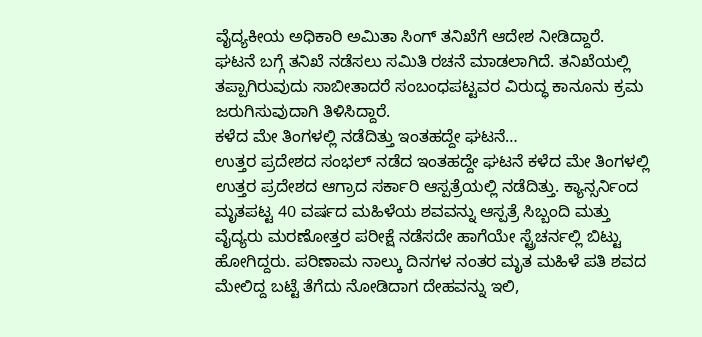ವೈದ್ಯಕೀಯ ಅಧಿಕಾರಿ ಅಮಿತಾ ಸಿಂಗ್ ತನಿಖೆಗೆ ಆದೇಶ ನೀಡಿದ್ದಾರೆ.
ಘಟನೆ ಬಗ್ಗೆ ತನಿಖೆ ನಡೆಸಲು ಸಮಿತಿ ರಚನೆ ಮಾಡಲಾಗಿದೆ. ತನಿಖೆಯಲ್ಲಿ ತಪ್ಪಾಗಿರುವುದು ಸಾಬೀತಾದರೆ ಸಂಬಂಧಪಟ್ಟವರ ವಿರುದ್ಧ ಕಾನೂನು ಕ್ರಮ ಜರುಗಿಸುವುದಾಗಿ ತಿಳಿಸಿದ್ದಾರೆ.
ಕಳೆದ ಮೇ ತಿಂಗಳಲ್ಲಿ ನಡೆದಿತ್ತು ಇಂತಹದ್ದೇ ಘಟನೆ…
ಉತ್ತರ ಪ್ರದೇಶದ ಸಂಭಲ್ ನಡೆದ ಇಂತಹದ್ದೇ ಘಟನೆ ಕಳೆದ ಮೇ ತಿಂಗಳಲ್ಲಿ ಉತ್ತರ ಪ್ರದೇಶದ ಆಗ್ರಾದ ಸರ್ಕಾರಿ ಆಸ್ಪತ್ರೆಯಲ್ಲಿ ನಡೆದಿತ್ತು. ಕ್ಯಾನ್ಸರ್ನಿಂದ ಮೃತಪಟ್ಟ 40 ವರ್ಷದ ಮಹಿಳೆಯ ಶವವನ್ನು ಆಸ್ಪತ್ರೆ ಸಿಬ್ಬಂದಿ ಮತ್ತು ವೈದ್ಯರು ಮರಣೋತ್ತರ ಪರೀಕ್ಷೆ ನಡೆಸದೇ ಹಾಗೆಯೇ ಸ್ಟ್ರೆಚರ್ನಲ್ಲಿ ಬಿಟ್ಟು ಹೋಗಿದ್ದರು. ಪರಿಣಾಮ ನಾಲ್ಕು ದಿನಗಳ ನಂತರ ಮೃತ ಮಹಿಳೆ ಪತಿ ಶವದ ಮೇಲಿದ್ದ ಬಟ್ಟೆ ತೆಗೆದು ನೋಡಿದಾಗ ದೇಹವನ್ನು ಇಲಿ,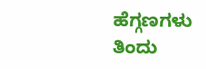ಹೆಗ್ಗಣಗಳು ತಿಂದು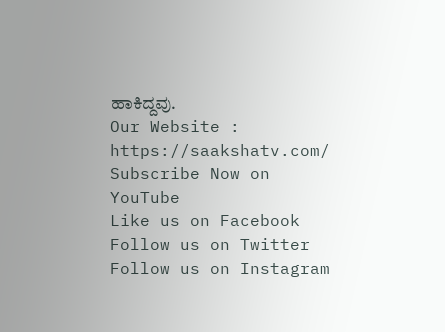ಹಾಕಿದ್ದವು.
Our Website : https://saakshatv.com/
Subscribe Now on YouTube
Like us on Facebook
Follow us on Twitter
Follow us on Instagram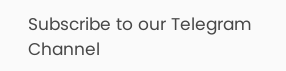Subscribe to our Telegram Channel